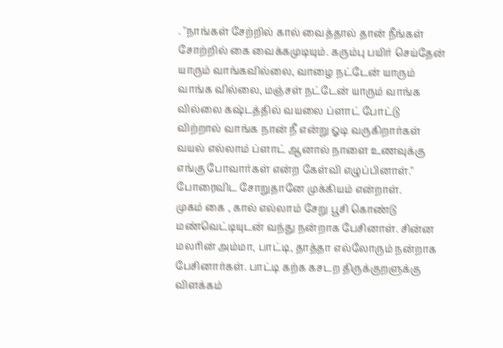. "நாங்கள் சேற்றில் கால் வைத்தால் தான் நீங்கள் சோற்றில் கை வைக்கமுடியும். கரும்பு பயிர் செய்தேன் யாரும் வாங்கவில்லை, வாழை நட்டேன் யாரும் வாங்க வில்லை, மஞ்சள் நட்டேன் யாரும் வாங்க வில்லை கஷ்டத்தில் வயலை ப்ளாட் போட்டு விற்றால் வாங்க நான் நீ என்று ஓடி வருகிறார்கள் வயல் எல்லாம் ப்ளாட் ஆனால் நாளை உணவுக்கு எங்கு போவார்கள் என்ற கேள்வி எழுப்பினாள்." போரைவிட சோறுதானே முக்கியம் என்றாள்.
முகம் கை , கால் எல்லாம் சேறு பூசி கொண்டு மண்வெட்டியுடன் வந்து நன்றாக பேசினாள். சின்ன மலரின் அம்மா, பாட்டி, தாத்தா எல்லோரும் நன்றாக பேசினார்கள். பாட்டி கற்க கசடற திருக்குறளுக்கு விளக்கம்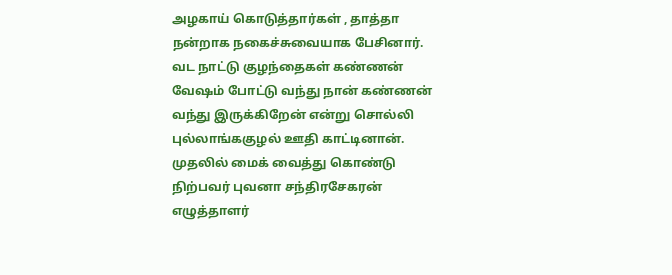அழகாய் கொடுத்தார்கள் , தாத்தா நன்றாக நகைச்சுவையாக பேசினார்.
வட நாட்டு குழந்தைகள் கண்ணன் வேஷம் போட்டு வந்து நான் கண்ணன் வந்து இருக்கிறேன் என்று சொல்லி புல்லாங்ககுழல் ஊதி காட்டினான்.
முதலில் மைக் வைத்து கொண்டு நிற்பவர் புவனா சந்திரசேகரன் எழுத்தாளர்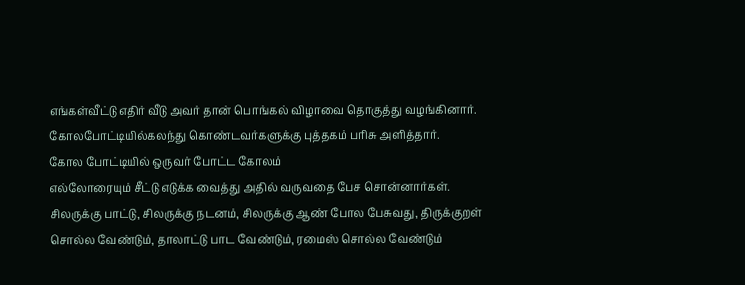எங்கள்வீட்டு எதிர் வீடு அவர் தான் பொங்கல் விழாவை தொகுத்து வழங்கினார். கோலபோட்டியில்கலந்து கொண்டவர்களுக்கு புத்தகம் பரிசு அளித்தார்.
கோல போட்டியில் ஒருவர் போட்ட கோலம்
எல்லோரையும் சீட்டு எடுக்க வைத்து அதில் வருவதை பேச சொன்னார்கள்.
சிலருக்கு பாட்டு, சிலருக்கு நடனம், சிலருக்கு ஆண் போல பேசுவது, திருக்குறள் சொல்ல வேண்டும், தாலாட்டு பாட வேண்டும், ரமைஸ் சொல்ல வேண்டும்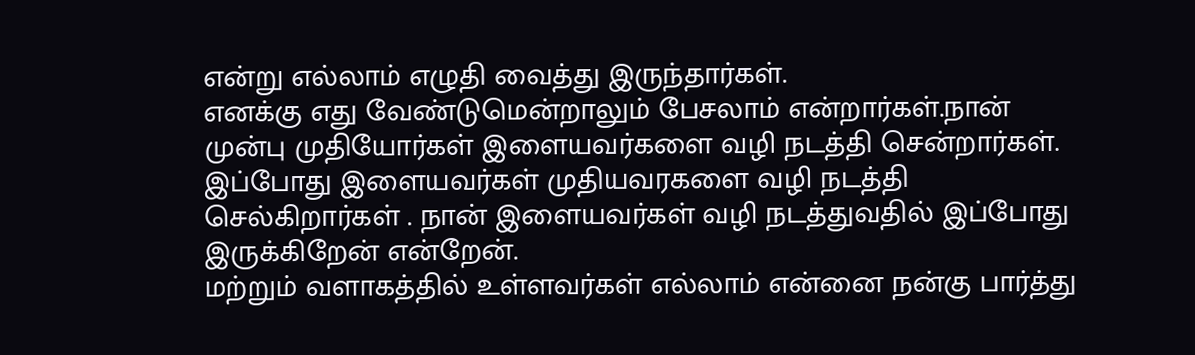என்று எல்லாம் எழுதி வைத்து இருந்தார்கள்.
எனக்கு எது வேண்டுமென்றாலும் பேசலாம் என்றார்கள்.நான் முன்பு முதியோர்கள் இளையவர்களை வழி நடத்தி சென்றார்கள். இப்போது இளையவர்கள் முதியவரகளை வழி நடத்தி செல்கிறார்கள் . நான் இளையவர்கள் வழி நடத்துவதில் இப்போது இருக்கிறேன் என்றேன்.
மற்றும் வளாகத்தில் உள்ளவர்கள் எல்லாம் என்னை நன்கு பார்த்து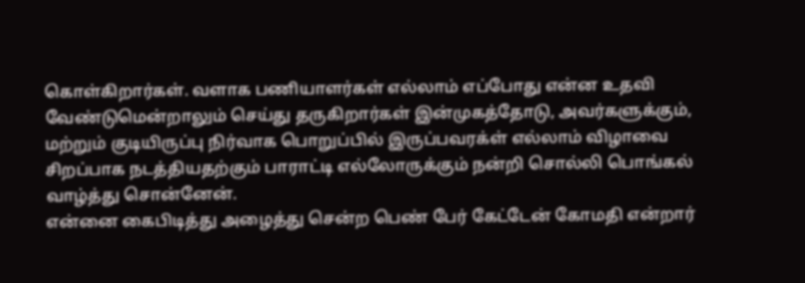கொள்கிறார்கள். வளாக பணியாளர்கள் எல்லாம் எப்போது என்ன உதவி வேண்டுமென்றாலும் செய்து தருகிறார்கள் இன்முகத்தோடு, அவர்களுக்கும், மற்றும் குடியிருப்பு நிர்வாக பொறுப்பில் இருப்பவரக்ள் எல்லாம் விழாவை சிறப்பாக நடத்தியதற்கும் பாராட்டி எல்லோருக்கும் நன்றி சொல்லி பொங்கல் வாழ்த்து சொன்னேன்.
என்னை கைபிடித்து அழைத்து சென்ற பெண் பேர் கேட்டேன் கோமதி என்றார்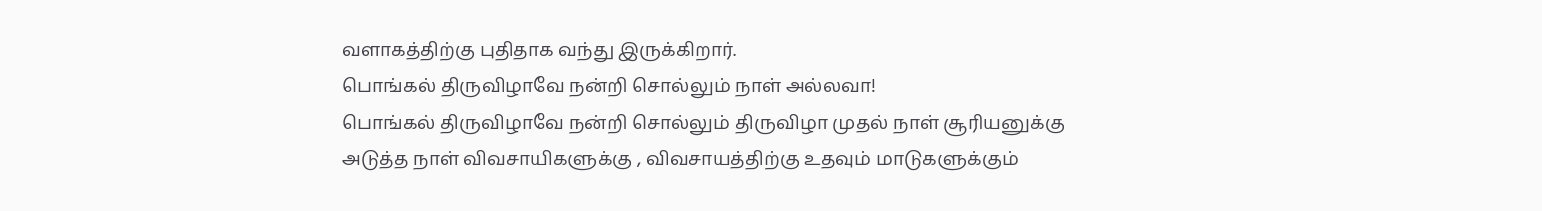வளாகத்திற்கு புதிதாக வந்து இருக்கிறார்.
பொங்கல் திருவிழாவே நன்றி சொல்லும் நாள் அல்லவா!
பொங்கல் திருவிழாவே நன்றி சொல்லும் திருவிழா முதல் நாள் சூரியனுக்கு
அடுத்த நாள் விவசாயிகளுக்கு , விவசாயத்திற்கு உதவும் மாடுகளுக்கும்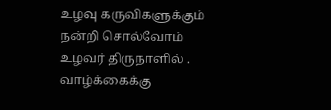உழவு கருவிகளுக்கும் நன்றி சொல்வோம் உழவர் திருநாளில் .
வாழ்க்கைக்கு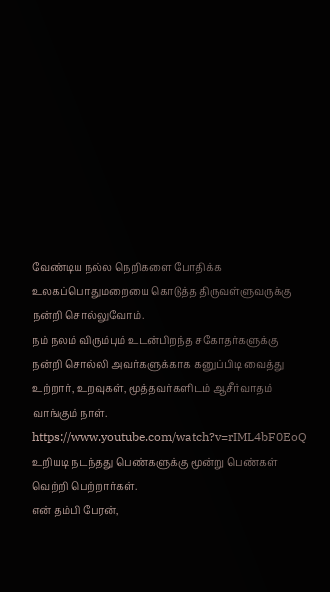வேண்டிய நல்ல நெறிகளை போதிக்க உலகப்பொதுமறையை கொடுத்த திருவள்ளுவருக்கு நன்றி சொல்லுவோம்.
நம் நலம் விரும்பும் உடன்பிறந்த சகோதர்களுக்கு நன்றி சொல்லி அவர்களுக்காக கனுப்பிடி வைத்து உற்றார், உறவுகள், மூத்தவர்களிடம் ஆசீர்வாதம் வாங்கும் நாள்.
https://www.youtube.com/watch?v=rIML4bF0EoQ
உறியடி நடந்தது பெண்களுக்கு மூன்று பெண்கள் வெற்றி பெற்றார்கள்.
என் தம்பி பேரன்,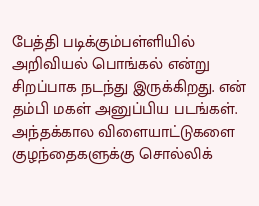பேத்தி படிக்கும்பள்ளியில் அறிவியல் பொங்கல் என்று சிறப்பாக நடந்து இருக்கிறது. என் தம்பி மகள் அனுப்பிய படங்கள்.
அந்தக்கால விளையாட்டுகளை குழந்தைகளுக்கு சொல்லிக்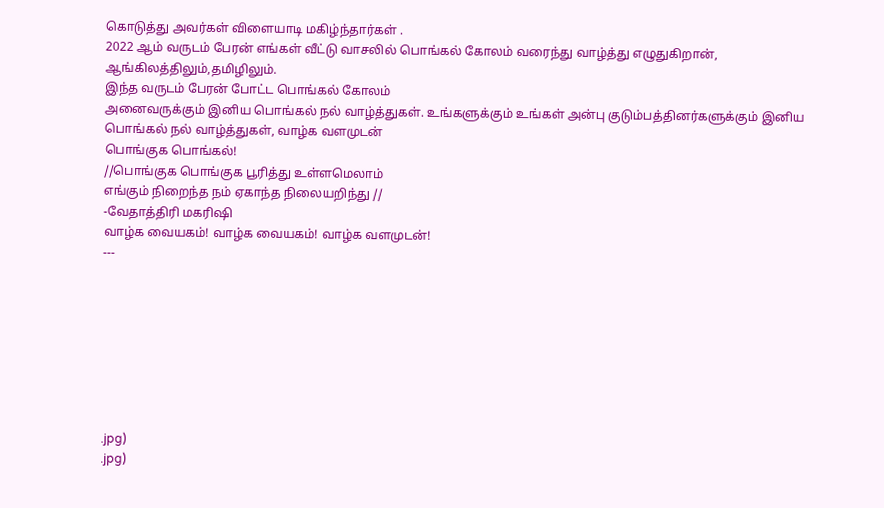கொடுத்து அவர்கள் விளையாடி மகிழ்ந்தார்கள் .
2022 ஆம் வருடம் பேரன் எங்கள் வீட்டு வாசலில் பொங்கல் கோலம் வரைந்து வாழ்த்து எழுதுகிறான், ஆங்கிலத்திலும்,தமிழிலும்.
இந்த வருடம் பேரன் போட்ட பொங்கல் கோலம்
அனைவருக்கும் இனிய பொங்கல் நல் வாழ்த்துகள். உங்களுக்கும் உங்கள் அன்பு குடும்பத்தினர்களுக்கும் இனிய பொங்கல் நல் வாழ்த்துகள், வாழ்க வளமுடன்
பொங்குக பொங்கல்!
//பொங்குக பொங்குக பூரித்து உள்ளமெலாம்
எங்கும் நிறைந்த நம் ஏகாந்த நிலையறிந்து //
-வேதாத்திரி மகரிஷி
வாழ்க வையகம்! வாழ்க வையகம்! வாழ்க வளமுடன்!
---








.jpg)
.jpg)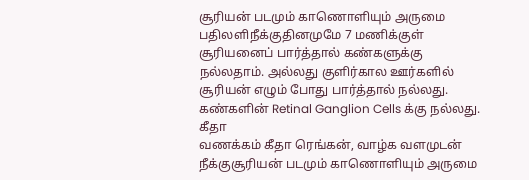சூரியன் படமும் காணொளியும் அருமை
பதிலளிநீக்குதினமுமே 7 மணிக்குள் சூரியனைப் பார்த்தால் கண்களுக்கு நல்லதாம். அல்லது குளிர்கால ஊர்களில் சூரியன் எழும் போது பார்த்தால் நல்லது. கண்களின் Retinal Ganglion Cells க்கு நல்லது.
கீதா
வணக்கம் கீதா ரெங்கன், வாழ்க வளமுடன்
நீக்குசூரியன் படமும் காணொளியும் அருமை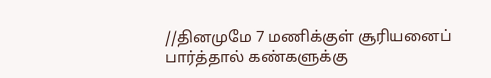//தினமுமே 7 மணிக்குள் சூரியனைப் பார்த்தால் கண்களுக்கு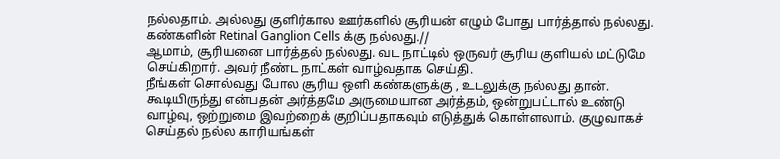நல்லதாம். அல்லது குளிர்கால ஊர்களில் சூரியன் எழும் போது பார்த்தால் நல்லது. கண்களின் Retinal Ganglion Cells க்கு நல்லது.//
ஆமாம், சூரியனை பார்த்தல் நல்லது. வட நாட்டில் ஒருவர் சூரிய குளியல் மட்டுமே செய்கிறார். அவர் நீண்ட நாட்கள் வாழ்வதாக செய்தி.
நீங்கள் சொல்வது போல சூரிய ஒளி கண்களுக்கு , உடலுக்கு நல்லது தான்.
கூடியிருந்து என்பதன் அர்த்தமே அருமையான அர்த்தம், ஒன்றுபட்டால் உண்டு வாழ்வு, ஒற்றுமை இவற்றைக் குறிப்பதாகவும் எடுத்துக் கொள்ளலாம். குழுவாகச் செய்தல் நல்ல காரியங்கள்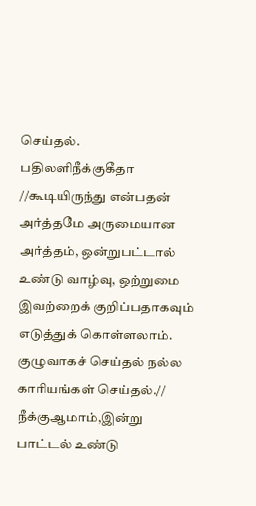செய்தல்.
பதிலளிநீக்குகீதா
//கூடியிருந்து என்பதன் அர்த்தமே அருமையான அர்த்தம், ஒன்றுபட்டால் உண்டு வாழ்வு, ஒற்றுமை இவற்றைக் குறிப்பதாகவும் எடுத்துக் கொள்ளலாம். குழுவாகச் செய்தல் நல்ல காரியங்கள் செய்தல்.//
நீக்குஆமாம்,இன்று பாட்டல் உண்டு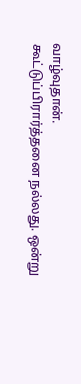வாழ்வுதான்.
கூட்டுப்பிரார்த்தனை நல்லது. ஒன்று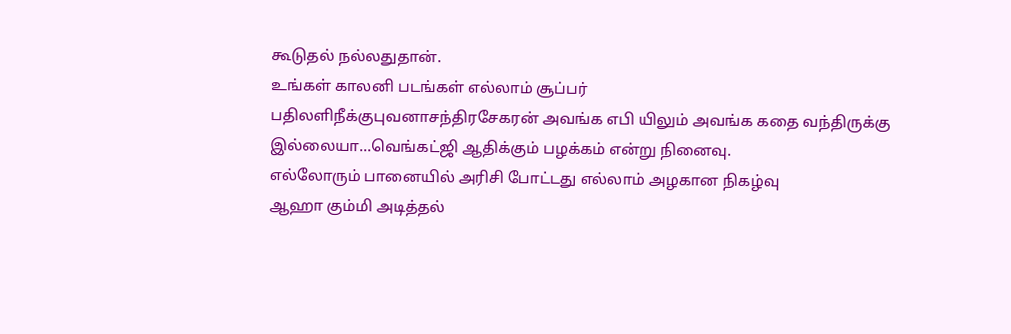கூடுதல் நல்லதுதான்.
உங்கள் காலனி படங்கள் எல்லாம் சூப்பர்
பதிலளிநீக்குபுவனாசந்திரசேகரன் அவங்க எபி யிலும் அவங்க கதை வந்திருக்கு இல்லையா...வெங்கட்ஜி ஆதிக்கும் பழக்கம் என்று நினைவு.
எல்லோரும் பானையில் அரிசி போட்டது எல்லாம் அழகான நிகழ்வு
ஆஹா கும்மி அடித்தல்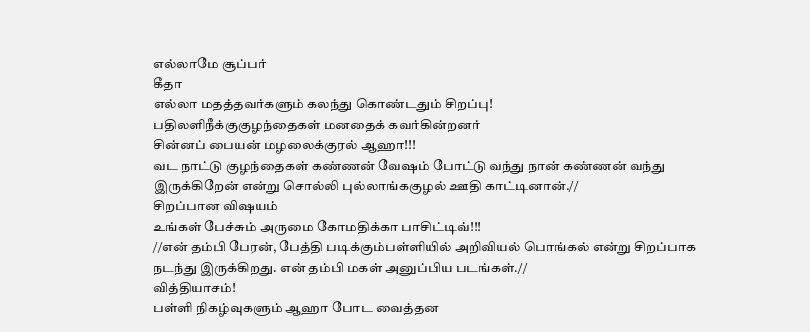எல்லாமே சூப்பர்
கீதா
எல்லா மதத்தவர்களும் கலந்து கொண்டதும் சிறப்பு!
பதிலளிநீக்குகுழந்தைகள் மனதைக் கவர்கின்றனர்
சின்னப் பையன் மழலைக்குரல் ஆஹா!!!
வட நாட்டு குழந்தைகள் கண்ணன் வேஷம் போட்டு வந்து நான் கண்ணன் வந்து இருக்கிறேன் என்று சொல்லி புல்லாங்ககுழல் ஊதி காட்டினான்.//
சிறப்பான விஷயம்
உங்கள் பேச்சும் அருமை கோமதிக்கா பாசிட்டிவ்!!!
//என் தம்பி பேரன், பேத்தி படிக்கும்பள்ளியில் அறிவியல் பொங்கல் என்று சிறப்பாக நடந்து இருக்கிறது. என் தம்பி மகள் அனுப்பிய படங்கள்.//
வித்தியாசம்!
பள்ளி நிகழ்வுகளும் ஆஹா போட வைத்தன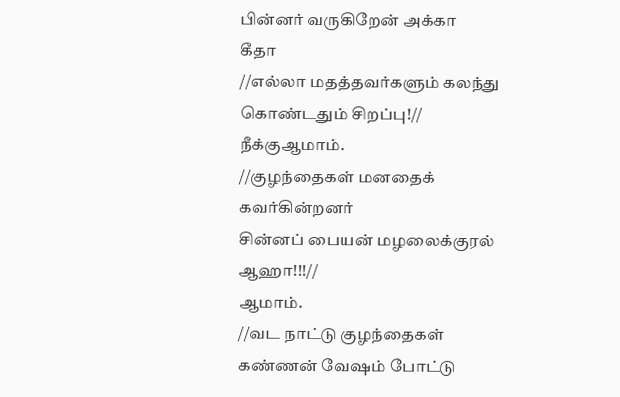பின்னர் வருகிறேன் அக்கா
கீதா
//எல்லா மதத்தவர்களும் கலந்து கொண்டதும் சிறப்பு!//
நீக்குஆமாம்.
//குழந்தைகள் மனதைக் கவர்கின்றனர்
சின்னப் பையன் மழலைக்குரல் ஆஹா!!!//
ஆமாம்.
//வட நாட்டு குழந்தைகள் கண்ணன் வேஷம் போட்டு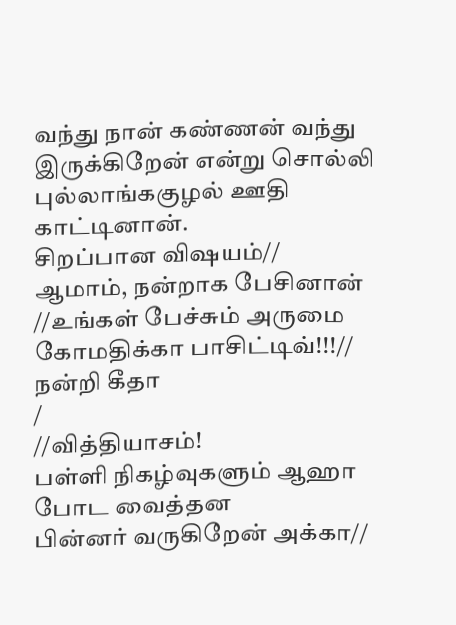வந்து நான் கண்ணன் வந்து இருக்கிறேன் என்று சொல்லி புல்லாங்ககுழல் ஊதி காட்டினான்.
சிறப்பான விஷயம்//
ஆமாம், நன்றாக பேசினான்
//உங்கள் பேச்சும் அருமை கோமதிக்கா பாசிட்டிவ்!!!//
நன்றி கீதா
/
//வித்தியாசம்!
பள்ளி நிகழ்வுகளும் ஆஹா போட வைத்தன
பின்னர் வருகிறேன் அக்கா//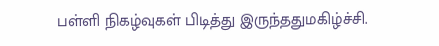பள்ளி நிகழ்வுகள் பிடித்து இருந்ததுமகிழ்ச்சி.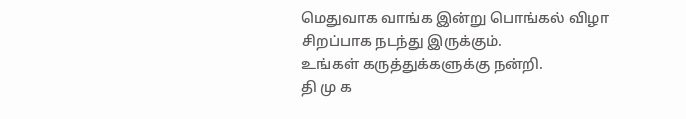மெதுவாக வாங்க இன்று பொங்கல் விழா சிறப்பாக நடந்து இருக்கும்.
உங்கள் கருத்துக்களுக்கு நன்றி.
தி மு க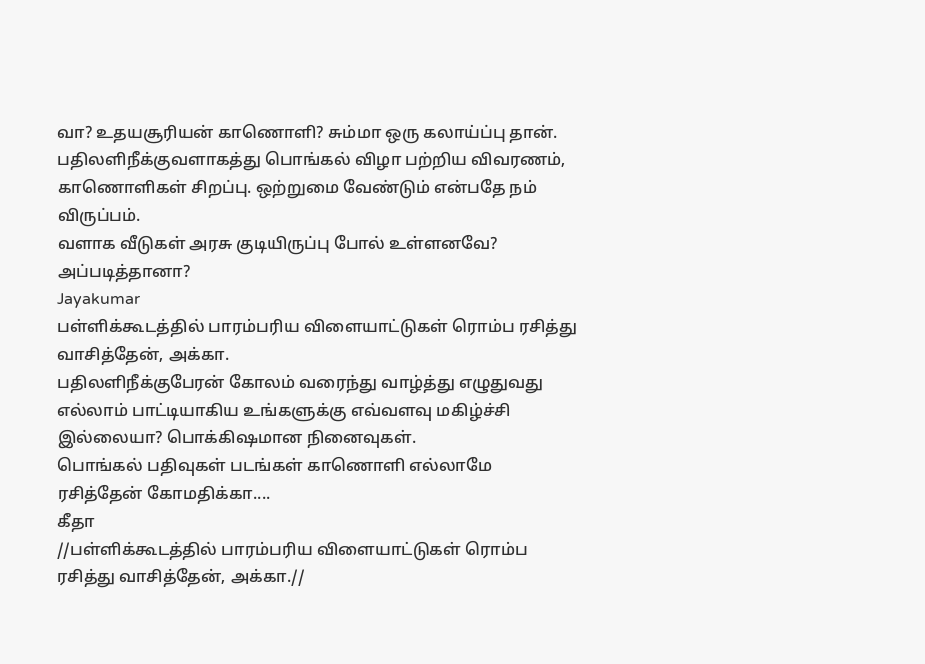வா? உதயசூரியன் காணொளி? சும்மா ஒரு கலாய்ப்பு தான்.
பதிலளிநீக்குவளாகத்து பொங்கல் விழா பற்றிய விவரணம், காணொளிகள் சிறப்பு. ஒற்றுமை வேண்டும் என்பதே நம் விருப்பம்.
வளாக வீடுகள் அரசு குடியிருப்பு போல் உள்ளனவே? அப்படித்தானா?
Jayakumar
பள்ளிக்கூடத்தில் பாரம்பரிய விளையாட்டுகள் ரொம்ப ரசித்து வாசித்தேன், அக்கா.
பதிலளிநீக்குபேரன் கோலம் வரைந்து வாழ்த்து எழுதுவது எல்லாம் பாட்டியாகிய உங்களுக்கு எவ்வளவு மகிழ்ச்சி இல்லையா? பொக்கிஷமான நினைவுகள்.
பொங்கல் பதிவுகள் படங்கள் காணொளி எல்லாமே ரசித்தேன் கோமதிக்கா....
கீதா
//பள்ளிக்கூடத்தில் பாரம்பரிய விளையாட்டுகள் ரொம்ப ரசித்து வாசித்தேன், அக்கா.//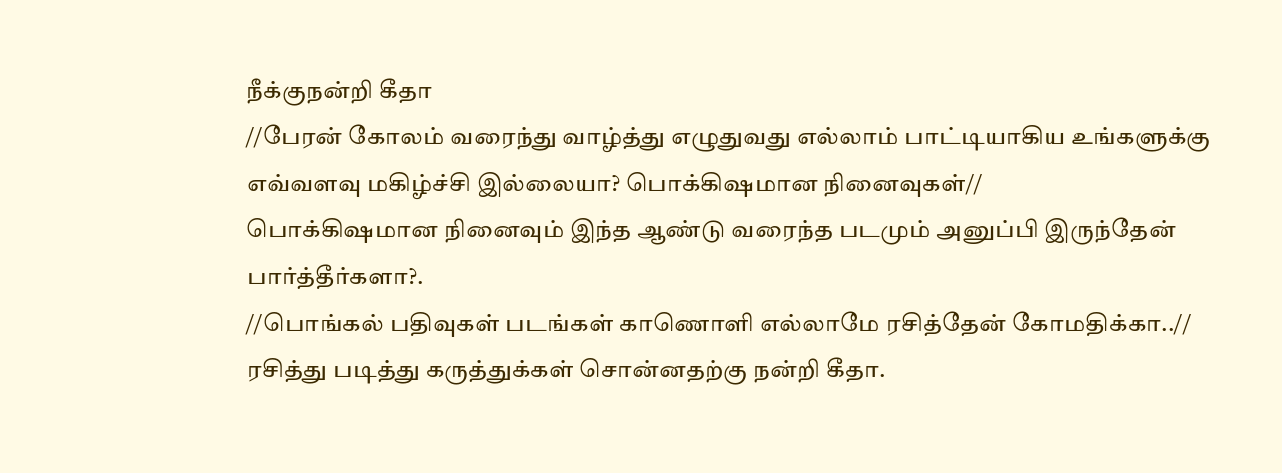நீக்குநன்றி கீதா
//பேரன் கோலம் வரைந்து வாழ்த்து எழுதுவது எல்லாம் பாட்டியாகிய உங்களுக்கு எவ்வளவு மகிழ்ச்சி இல்லையா? பொக்கிஷமான நினைவுகள்//
பொக்கிஷமான நினைவும் இந்த ஆண்டு வரைந்த படமும் அனுப்பி இருந்தேன் பார்த்தீர்களா?.
//பொங்கல் பதிவுகள் படங்கள் காணொளி எல்லாமே ரசித்தேன் கோமதிக்கா..//
ரசித்து படித்து கருத்துக்கள் சொன்னதற்கு நன்றி கீதா.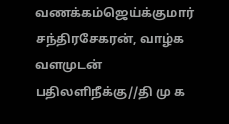வணக்கம்ஜெய்க்குமார் சந்திரசேகரன், வாழ்க வளமுடன்
பதிலளிநீக்கு//தி மு க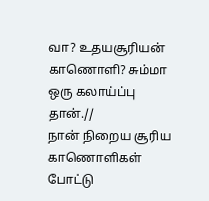வா? உதயசூரியன் காணொளி? சும்மா ஒரு கலாய்ப்பு தான்.//
நான் நிறைய சூரிய காணொளிகள் போட்டு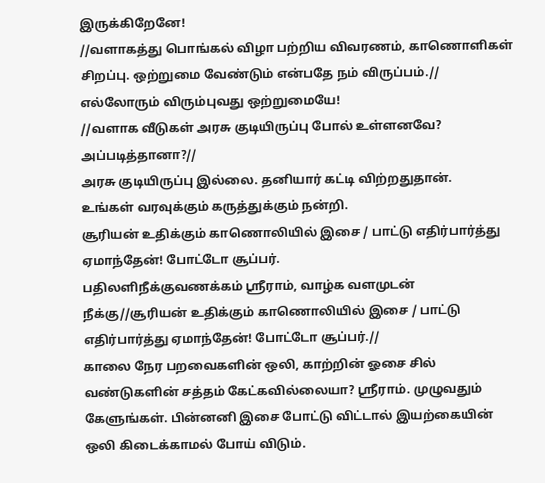இருக்கிறேனே!
//வளாகத்து பொங்கல் விழா பற்றிய விவரணம், காணொளிகள் சிறப்பு. ஒற்றுமை வேண்டும் என்பதே நம் விருப்பம்.//
எல்லோரும் விரும்புவது ஒற்றுமையே!
//வளாக வீடுகள் அரசு குடியிருப்பு போல் உள்ளனவே? அப்படித்தானா?//
அரசு குடியிருப்பு இல்லை. தனியார் கட்டி விற்றதுதான்.
உங்கள் வரவுக்கும் கருத்துக்கும் நன்றி.
சூரியன் உதிக்கும் காணொலியில் இசை / பாட்டு எதிர்பார்த்து ஏமாந்தேன்! போட்டோ சூப்பர்.
பதிலளிநீக்குவணக்கம் ஸ்ரீராம், வாழ்க வளமுடன்
நீக்கு//சூரியன் உதிக்கும் காணொலியில் இசை / பாட்டு எதிர்பார்த்து ஏமாந்தேன்! போட்டோ சூப்பர்.//
காலை நேர பறவைகளின் ஒலி, காற்றின் ஓசை சில் வண்டுகளின் சத்தம் கேட்கவில்லையா? ஸ்ரீராம். முழுவதும் கேளுங்கள். பின்னனி இசை போட்டு விட்டால் இயற்கையின் ஒலி கிடைக்காமல் போய் விடும்.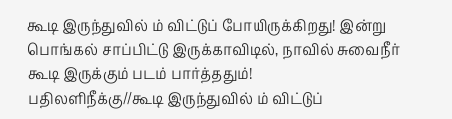கூடி இருந்துவில் ம் விட்டுப் போயிருக்கிறது! இன்று பொங்கல் சாப்பிட்டு இருக்காவிடில், நாவில் சுவைநீர் கூடி இருக்கும் படம் பார்த்ததும்!
பதிலளிநீக்கு//கூடி இருந்துவில் ம் விட்டுப்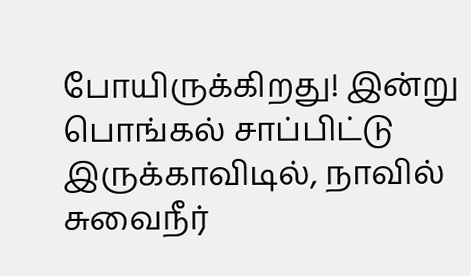போயிருக்கிறது! இன்று பொங்கல் சாப்பிட்டு இருக்காவிடில், நாவில் சுவைநீர்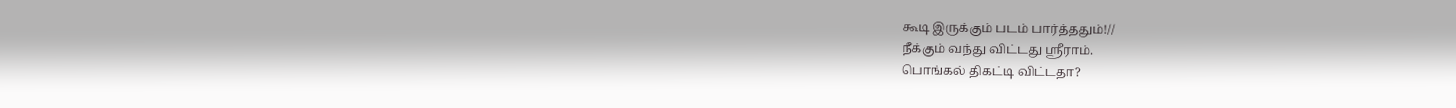கூடி இருக்கும் படம் பார்த்ததும்!//
நீக்கும் வந்து விட்டது ஸ்ரீராம்.
பொங்கல் திகட்டி விட்டதா?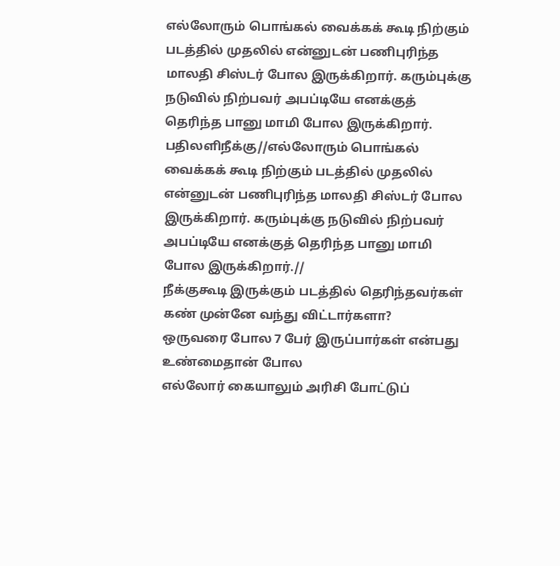எல்லோரும் பொங்கல் வைக்கக் கூடி நிற்கும் படத்தில் முதலில் என்னுடன் பணிபுரிந்த மாலதி சிஸ்டர் போல இருக்கிறார். கரும்புக்கு நடுவில் நிற்பவர் அபப்டியே எனக்குத் தெரிந்த பானு மாமி போல இருக்கிறார்.
பதிலளிநீக்கு//எல்லோரும் பொங்கல் வைக்கக் கூடி நிற்கும் படத்தில் முதலில் என்னுடன் பணிபுரிந்த மாலதி சிஸ்டர் போல இருக்கிறார். கரும்புக்கு நடுவில் நிற்பவர் அபப்டியே எனக்குத் தெரிந்த பானு மாமி போல இருக்கிறார்.//
நீக்குகூடி இருக்கும் படத்தில் தெரிந்தவர்கள் கண் முன்னே வந்து விட்டார்களா?
ஒருவரை போல 7 பேர் இருப்பார்கள் என்பது உண்மைதான் போல
எல்லோர் கையாலும் அரிசி போட்டுப்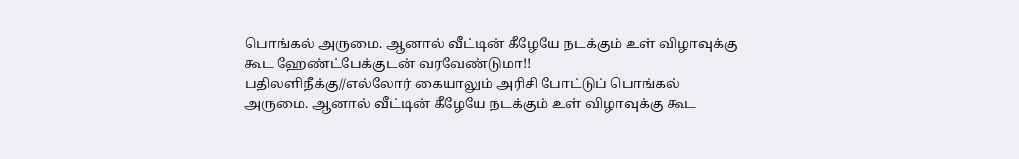பொங்கல் அருமை. ஆனால் வீட்டின் கீழேயே நடக்கும் உள் விழாவுக்கு கூட ஹேண்ட்பேக்குடன் வரவேண்டுமா!!
பதிலளிநீக்கு//எல்லோர் கையாலும் அரிசி போட்டுப் பொங்கல் அருமை. ஆனால் வீட்டின் கீழேயே நடக்கும் உள் விழாவுக்கு கூட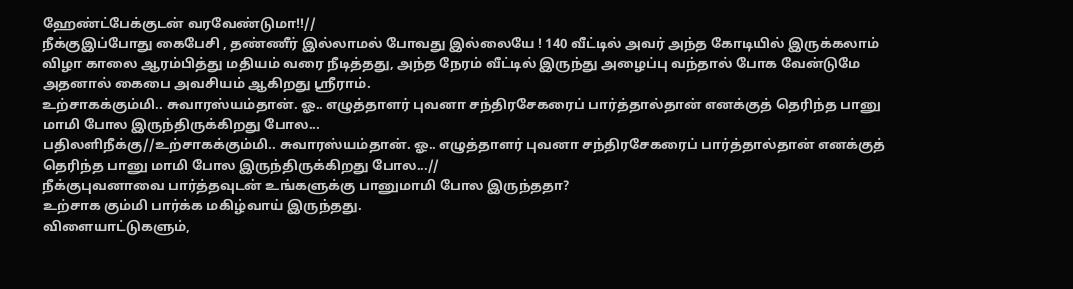ஹேண்ட்பேக்குடன் வரவேண்டுமா!!//
நீக்குஇப்போது கைபேசி , தண்ணீர் இல்லாமல் போவது இல்லையே ! 140 வீட்டில் அவர் அந்த கோடியில் இருக்கலாம் விழா காலை ஆரம்பித்து மதியம் வரை நீடித்தது, அந்த நேரம் வீட்டில் இருந்து அழைப்பு வந்தால் போக வேன்டுமே அதனால் கைபை அவசியம் ஆகிறது ஸ்ரீராம்.
உற்சாகக்கும்மி.. சுவாரஸ்யம்தான். ஓ.. எழுத்தாளர் புவனா சந்திரசேகரைப் பார்த்தால்தான் எனக்குத் தெரிந்த பானு மாமி போல இருந்திருக்கிறது போல...
பதிலளிநீக்கு//உற்சாகக்கும்மி.. சுவாரஸ்யம்தான். ஓ.. எழுத்தாளர் புவனா சந்திரசேகரைப் பார்த்தால்தான் எனக்குத் தெரிந்த பானு மாமி போல இருந்திருக்கிறது போல...//
நீக்குபுவனாவை பார்த்தவுடன் உங்களுக்கு பானுமாமி போல இருந்ததா?
உற்சாக கும்மி பார்க்க மகிழ்வாய் இருந்தது.
விளையாட்டுகளும்,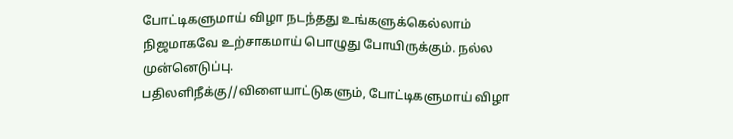போட்டிகளுமாய் விழா நடந்தது உங்களுக்கெல்லாம் நிஜமாகவே உற்சாகமாய் பொழுது போயிருக்கும். நல்ல முன்னெடுப்பு.
பதிலளிநீக்கு//விளையாட்டுகளும், போட்டிகளுமாய் விழா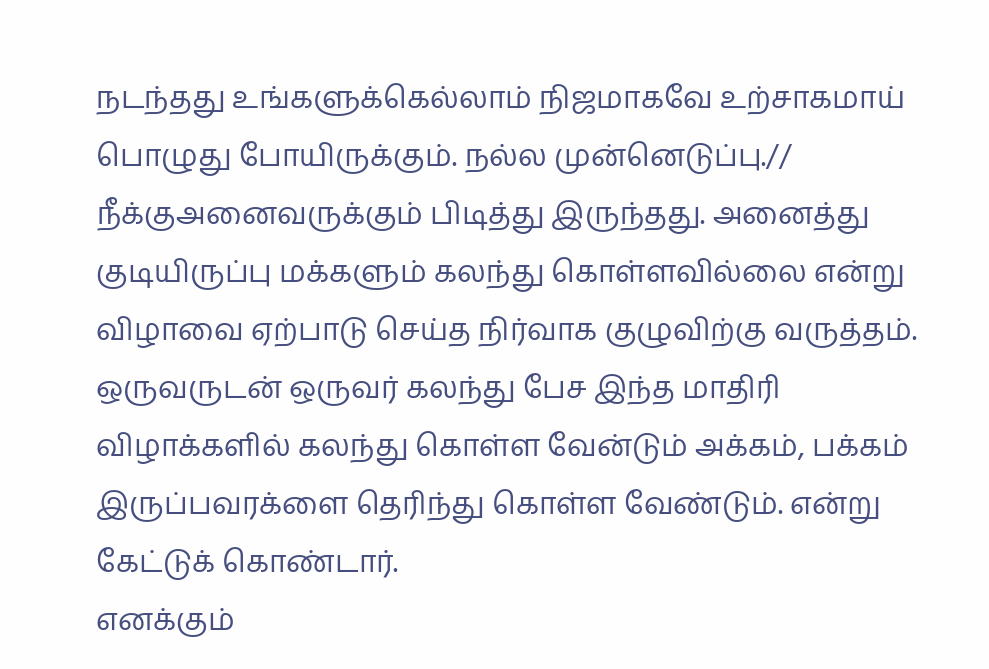நடந்தது உங்களுக்கெல்லாம் நிஜமாகவே உற்சாகமாய் பொழுது போயிருக்கும். நல்ல முன்னெடுப்பு.//
நீக்குஅனைவருக்கும் பிடித்து இருந்தது. அனைத்து குடியிருப்பு மக்களும் கலந்து கொள்ளவில்லை என்று விழாவை ஏற்பாடு செய்த நிர்வாக குழுவிற்கு வருத்தம். ஒருவருடன் ஒருவர் கலந்து பேச இந்த மாதிரி விழாக்களில் கலந்து கொள்ள வேன்டும் அக்கம், பக்கம் இருப்பவரக்ளை தெரிந்து கொள்ள வேண்டும். என்று கேட்டுக் கொண்டார்.
எனக்கும்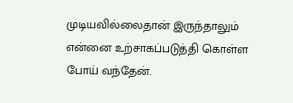முடியவில்லைதான் இருந்தாலும் என்னை உற்சாகப்படுத்தி கொள்ள போய் வந்தேன்.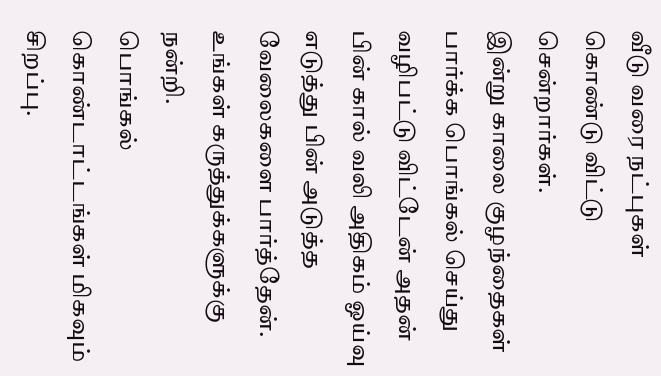வீடு வரை நட்புகள் கொண்டு விட்டு சென்றார்கள்.
இன்று காலை குழந்தைகள் பார்க்க பொங்கல் செய்து வழிபட்டு விட்டேன் அதன் பின் கால் வலி அதிகம் ஓய்வு எடுத்து பின் அடுத்த வேலைகளை பார்த்தேன்.
உங்கள் கருத்துக்களுக்கு நன்றி.
பொங்கல் கொண்டாட்டங்கள் மிகவும் சிறப்பு.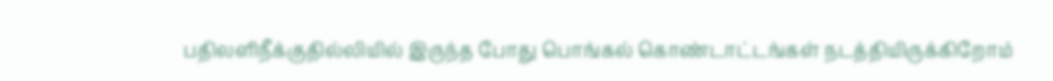பதிலளிநீக்குதில்லியில் இருந்த போது பொங்கல் கொண்டாட்டங்கள் நடத்தியிருக்கிறோம்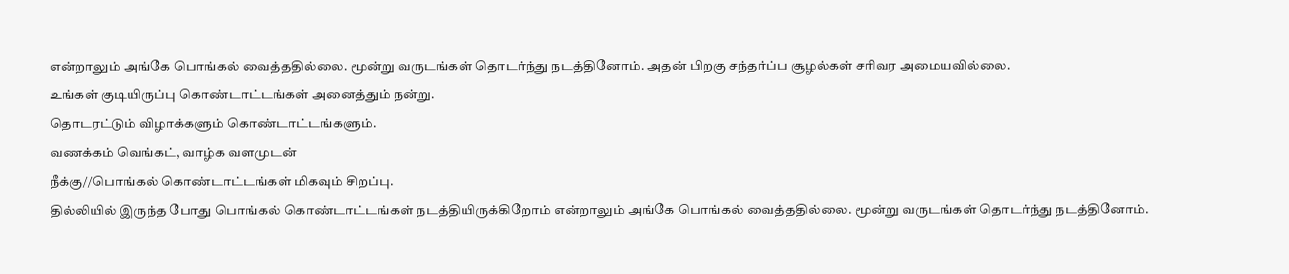என்றாலும் அங்கே பொங்கல் வைத்ததில்லை. மூன்று வருடங்கள் தொடர்ந்து நடத்தினோம். அதன் பிறகு சந்தர்ப்ப சூழல்கள் சரிவர அமையவில்லை.
உங்கள் குடியிருப்பு கொண்டாட்டங்கள் அனைத்தும் நன்று.
தொடரட்டும் விழாக்களும் கொண்டாட்டங்களும்.
வணக்கம் வெங்கட், வாழ்க வளமுடன்
நீக்கு//பொங்கல் கொண்டாட்டங்கள் மிகவும் சிறப்பு.
தில்லியில் இருந்த போது பொங்கல் கொண்டாட்டங்கள் நடத்தியிருக்கிறோம் என்றாலும் அங்கே பொங்கல் வைத்ததில்லை. மூன்று வருடங்கள் தொடர்ந்து நடத்தினோம்.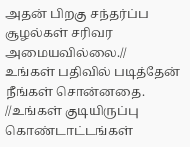அதன் பிறகு சந்தர்ப்ப சூழல்கள் சரிவர அமையவில்லை.//
உங்கள் பதிவில் படித்தேன் நீங்கள் சொன்னதை.
//உங்கள் குடியிருப்பு கொண்டாட்டங்கள்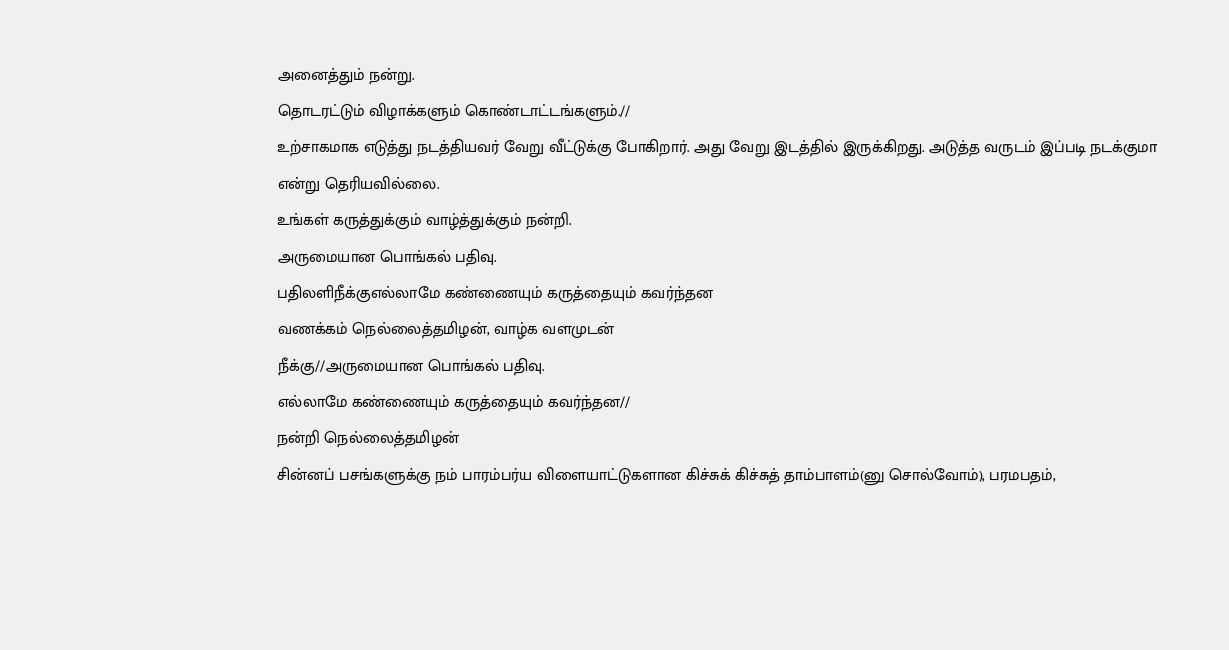அனைத்தும் நன்று.
தொடரட்டும் விழாக்களும் கொண்டாட்டங்களும்.//
உற்சாகமாக எடுத்து நடத்தியவர் வேறு வீட்டுக்கு போகிறார். அது வேறு இடத்தில் இருக்கிறது. அடுத்த வருடம் இப்படி நடக்குமா என்று தெரியவில்லை.
உங்கள் கருத்துக்கும் வாழ்த்துக்கும் நன்றி.
அருமையான பொங்கல் பதிவு.
பதிலளிநீக்குஎல்லாமே கண்ணையும் கருத்தையும் கவர்ந்தன
வணக்கம் நெல்லைத்தமிழன், வாழ்க வளமுடன்
நீக்கு//அருமையான பொங்கல் பதிவு.
எல்லாமே கண்ணையும் கருத்தையும் கவர்ந்தன//
நன்றி நெல்லைத்தமிழன்
சின்னப் பசங்களுக்கு நம் பாரம்பர்ய விளையாட்டுகளான கிச்சுக் கிச்சுத் தாம்பாளம்(னு சொல்வோம்), பரமபதம்,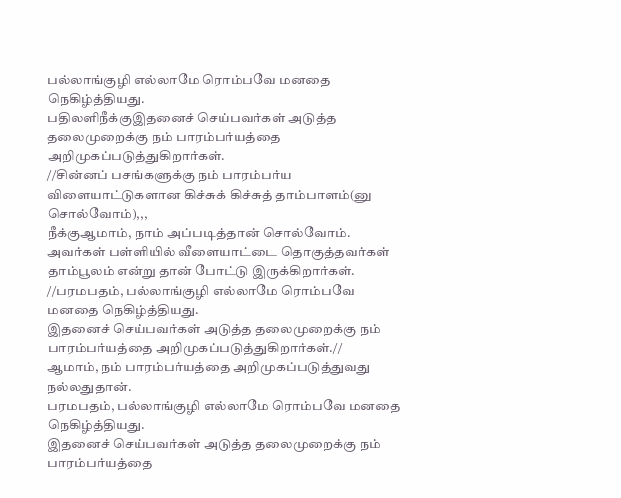பல்லாங்குழி எல்லாமே ரொம்பவே மனதை நெகிழ்த்தியது.
பதிலளிநீக்குஇதனைச் செய்பவர்கள் அடுத்த தலைமுறைக்கு நம் பாரம்பர்யத்தை அறிமுகப்படுத்துகிறார்கள்.
//சின்னப் பசங்களுக்கு நம் பாரம்பர்ய விளையாட்டுகளான கிச்சுக் கிச்சுத் தாம்பாளம்(னு சொல்வோம்),,,
நீக்குஆமாம், நாம் அப்படித்தான் சொல்வோம்.
அவர்கள் பள்ளியில் வீளையாட்டை தொகுத்தவர்கள் தாம்பூலம் என்று தான் போட்டு இருக்கிறார்கள்.
//பரமபதம், பல்லாங்குழி எல்லாமே ரொம்பவே மனதை நெகிழ்த்தியது.
இதனைச் செய்பவர்கள் அடுத்த தலைமுறைக்கு நம் பாரம்பர்யத்தை அறிமுகப்படுத்துகிறார்கள்.//
ஆமாம், நம் பாரம்பர்யத்தை அறிமுகப்படுத்துவது நல்லதுதான்.
பரமபதம், பல்லாங்குழி எல்லாமே ரொம்பவே மனதை நெகிழ்த்தியது.
இதனைச் செய்பவர்கள் அடுத்த தலைமுறைக்கு நம் பாரம்பர்யத்தை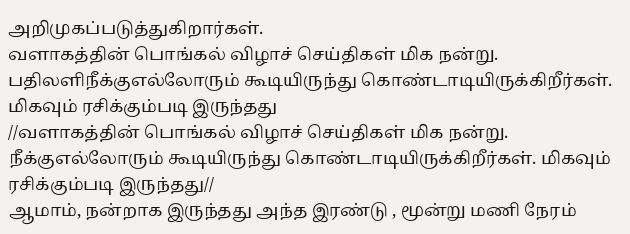அறிமுகப்படுத்துகிறார்கள்.
வளாகத்தின் பொங்கல் விழாச் செய்திகள் மிக நன்று.
பதிலளிநீக்குஎல்லோரும் கூடியிருந்து கொண்டாடியிருக்கிறீர்கள். மிகவும் ரசிக்கும்படி இருந்தது
//வளாகத்தின் பொங்கல் விழாச் செய்திகள் மிக நன்று.
நீக்குஎல்லோரும் கூடியிருந்து கொண்டாடியிருக்கிறீர்கள். மிகவும் ரசிக்கும்படி இருந்தது//
ஆமாம், நன்றாக இருந்தது அந்த இரண்டு , மூன்று மணி நேரம்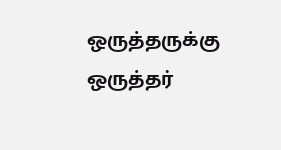ஒருத்தருக்கு ஒருத்தர்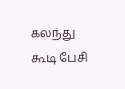கலந்து கூடி பேசி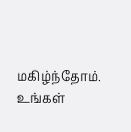மகிழ்ந்தோம்.
உங்கள்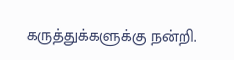கருத்துக்களுக்கு நன்றி.